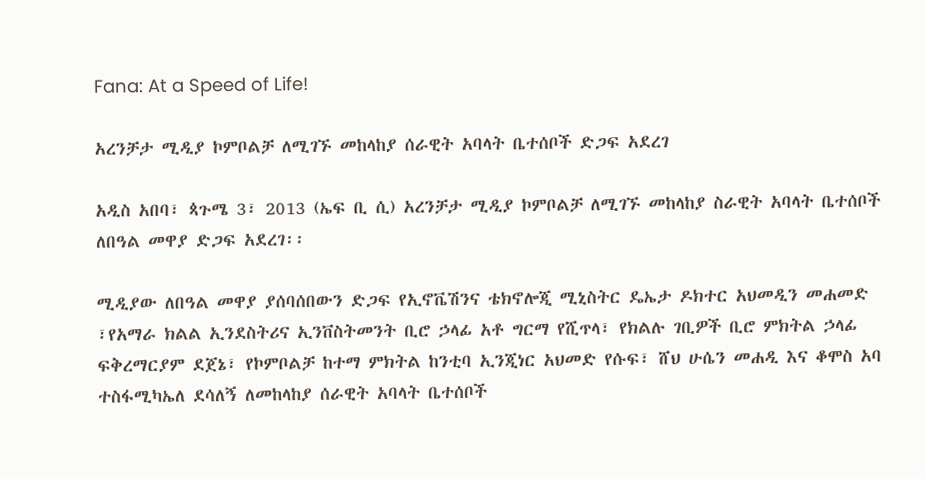Fana: At a Speed of Life!

አረንቻታ ሚዲያ ኮምቦልቻ ለሚገኙ መከላከያ ሰራዊት አባላት ቤተሰቦች ድጋፍ አደረገ

አዲስ አበባ፣ ጳጉሜ 3፣ 2013 (ኤፍ ቢ ሲ) አረንቻታ ሚዲያ ኮምቦልቻ ለሚገኙ መከላከያ ስራዊት አባላት ቤተሰቦች ለበዓል መዋያ ድጋፍ አደረገ፡፡

ሚዲያው ለበዓል መዋያ ያሰባሰበውን ድጋፍ የኢኖቬሽንና ቴክኖሎጂ ሚኒስትር ዴኤታ ዶክተር አህመዲን መሐመድ ፣የአማራ ክልል ኢንደስትሪና ኢንቨስትመንት ቢሮ ኃላፊ አቶ ግርማ የሺጥላ፣ የክልሉ ገቢዎች ቢሮ ምክትል ኃላፊ ፍቅረማርያም ደጀኔ፣ የኮምቦልቻ ከተማ ምክትል ከንቲባ ኢንጂነር አህመድ የሱፍ፣ ሸህ ሁሴን መሐዲ እና ቆሞስ አባ ተስፋሚካኤለ ደሳለኝ ለመከላከያ ሰራዊት አባላት ቤተሰቦች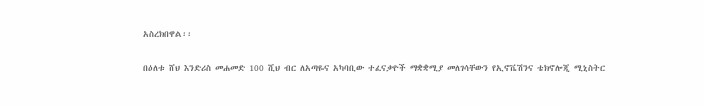አስረክበዋል፡፡

በዕለቱ ሸህ እንድሪስ መሐመድ 100 ሺህ ብር ለአጣዬና አካባቢው ተፈናቃዮች ማቋቋሚያ መለገሳቸውን የኢኖቬሽንና ቴክኖሎጂ ሚኒስትር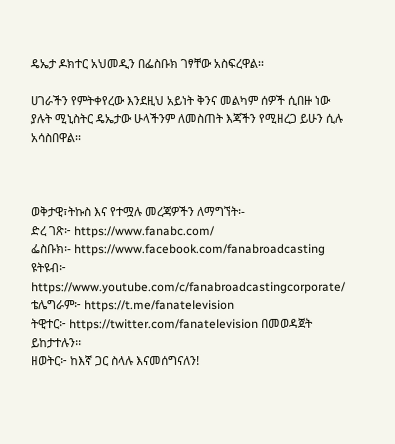ዴኤታ ዶክተር አህመዲን በፌስቡክ ገፃቸው አስፍረዋል፡፡

ሀገራችን የምትቀየረው እንደዚህ አይነት ቅንና መልካም ሰዎች ሲበዙ ነው ያሉት ሚኒስትር ዴኤታው ሁላችንም ለመስጠት እጃችን የሚዘረጋ ይሁን ሲሉ አሳስበዋል፡፡



ወቅታዊ፣ትኩስ እና የተሟሉ መረጃዎችን ለማግኘት፡-
ድረ ገጽ፦ https://www.fanabc.com/
ፌስቡክ፡- https://www.facebook.com/fanabroadcasting
ዩትዩብ፦ https://www.youtube.com/c/fanabroadcastingcorporate/
ቴሌግራም፦ https://t.me/fanatelevision
ትዊተር፦ https://twitter.com/fanatelevision በመወዳጀት ይከታተሉን፡፡
ዘወትር፦ ከእኛ ጋር ስላሉ እናመሰግናለን!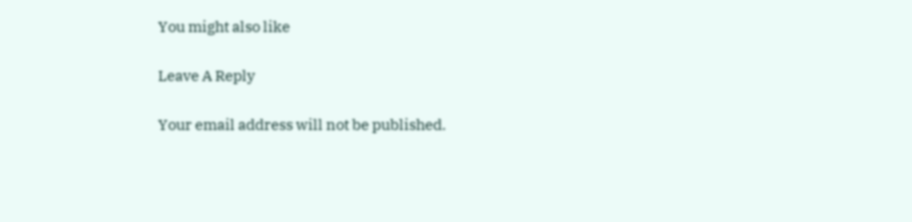You might also like

Leave A Reply

Your email address will not be published.